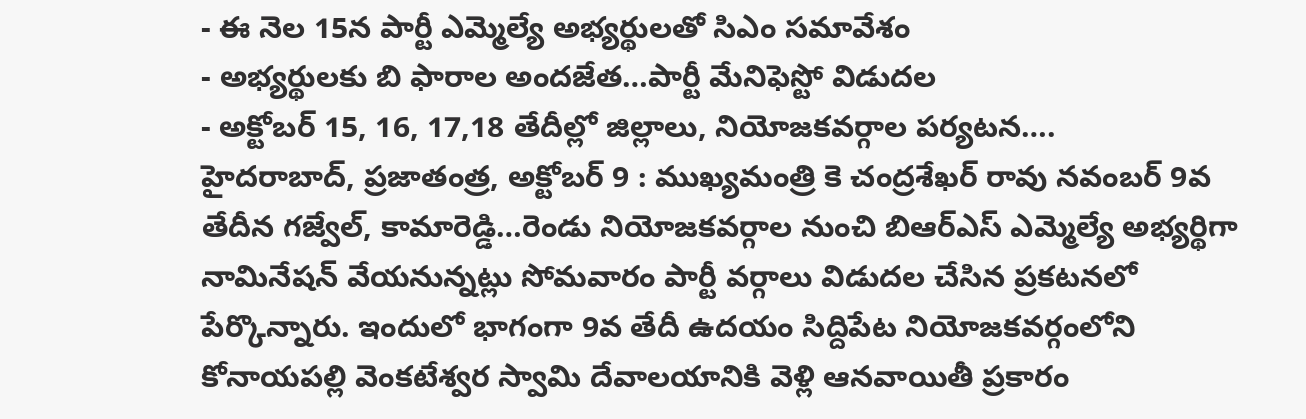- ఈ నెల 15న పార్టీ ఎమ్మెల్యే అభ్యర్థులతో సిఎం సమావేశం
- అభ్యర్థులకు బి ఫారాల అందజేత…పార్టీ మేనిఫెస్టో విడుదల
- అక్టోబర్ 15, 16, 17,18 తేదీల్లో జిల్లాలు, నియోజకవర్గాల పర్యటన….
హైదరాబాద్, ప్రజాతంత్ర, అక్టోబర్ 9 : ముఖ్యమంత్రి కె చంద్రశేఖర్ రావు నవంబర్ 9వ తేదీన గజ్వేల్, కామారెడ్డి…రెండు నియోజకవర్గాల నుంచి బిఆర్ఎస్ ఎమ్మెల్యే అభ్యర్థిగా నామినేషన్ వేయనున్నట్లు సోమవారం పార్టీ వర్గాలు విడుదల చేసిన ప్రకటనలో పేర్కొన్నారు. ఇందులో భాగంగా 9వ తేదీ ఉదయం సిద్దిపేట నియోజకవర్గంలోని కోనాయపల్లి వెంకటేశ్వర స్వామి దేవాలయానికి వెళ్లి ఆనవాయితీ ప్రకారం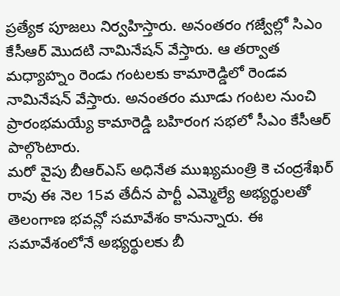ప్రత్యేక పూజలు నిర్వహిస్తారు. అనంతరం గజ్వేల్లో సిఎం కేసీఆర్ మొదటి నామినేషన్ వేస్తారు. ఆ తర్వాత మధ్యాహ్నం రెండు గంటలకు కామారెడ్డిలో రెండవ నామినేషన్ వేస్తారు. అనంతరం మూడు గంటల నుంచి ప్రారంభమయ్యే కామారెడ్డి బహిరంగ సభలో సీఎం కేసీఆర్ పాల్గొంటారు.
మరో వైపు బీఆర్ఎస్ అధినేత ముఖ్యమంత్రి కె చంద్రశేఖర్ రావు ఈ నెల 15వ తేదీన పార్టీ ఎమ్మెల్యే అభ్యర్థులతో తెలంగాణ భవన్లో సమావేశం కానున్నారు. ఈ సమావేశంలోనే అభ్యర్థులకు బీ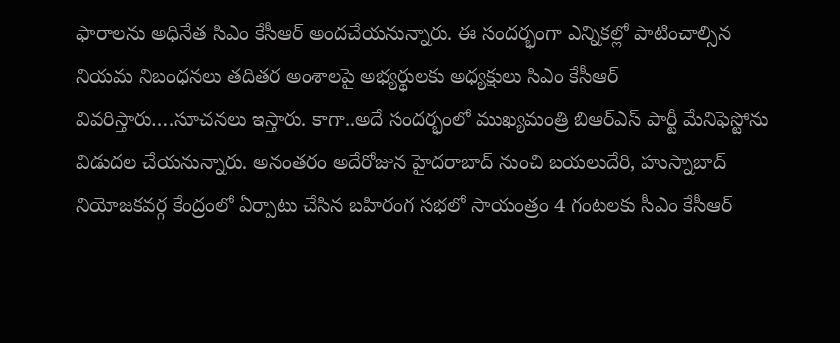ఫారాలను అధినేత సిఎం కేసీఆర్ అందచేయనున్నారు. ఈ సందర్భంగా ఎన్నికల్లో పాటించాల్సిన నియమ నిబంధనలు తదితర అంశాలపై అభ్యర్థులకు అధ్యక్షులు సిఎం కేసీఆర్ వివరిస్తారు….సూచనలు ఇస్తారు. కాగా..అదే సందర్భంలో ముఖ్యమంత్రి బిఆర్ఎస్ పార్టీ మేనిఫెస్టోను విడుదల చేయనున్నారు. అనంతరం అదేరోజున హైదరాబాద్ నుంచి బయలుదేరి, హుస్నాబాద్ నియోజకవర్గ కేంద్రంలో ఏర్పాటు చేసిన బహిరంగ సభలో సాయంత్రం 4 గంటలకు సీఎం కేసీఆర్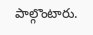పాల్గొంటారు.